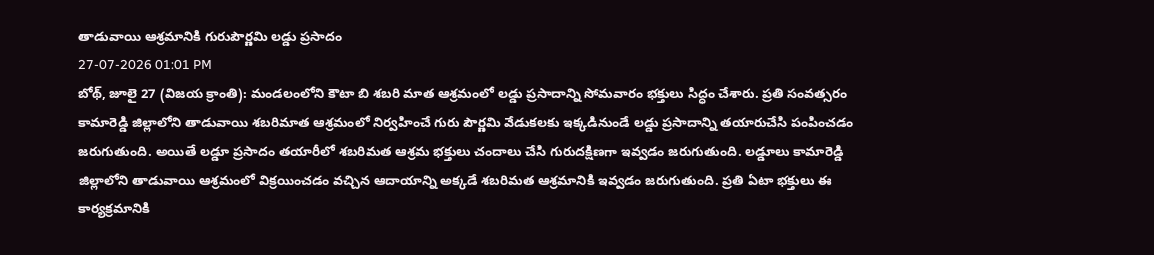తాడువాయి ఆశ్రమానికి గురుపౌర్ణమి లడ్డు ప్రసాదం
27-07-2026 01:01 PM
బోథ్, జూలై 27 (విజయ క్రాంతి): మండలంలోని కౌటా బి శబరి మాత ఆశ్రమంలో లడ్డు ప్రసాదాన్ని సోమవారం భక్తులు సిద్ధం చేశారు. ప్రతి సంవత్సరం కామారెడ్డి జిల్లాలోని తాడువాయి శబరిమాత ఆశ్రమంలో నిర్వహించే గురు పౌర్ణమి వేడుకలకు ఇక్కడినుండే లడ్డు ప్రసాదాన్ని తయారుచేసి పంపించడం జరుగుతుంది. అయితే లడ్డూ ప్రసాదం తయారీలో శబరిమత ఆశ్రమ భక్తులు చందాలు చేసి గురుదక్షిణగా ఇవ్వడం జరుగుతుంది. లడ్డూలు కామారెడ్డి జిల్లాలోని తాడువాయి ఆశ్రమంలో విక్రయించడం వచ్చిన ఆదాయాన్ని అక్కడే శబరిమత ఆశ్రమానికి ఇవ్వడం జరుగుతుంది. ప్రతి ఏటా భక్తులు ఈ కార్యక్రమానికి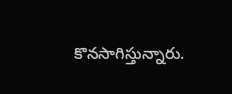కొనసాగిస్తున్నారు.